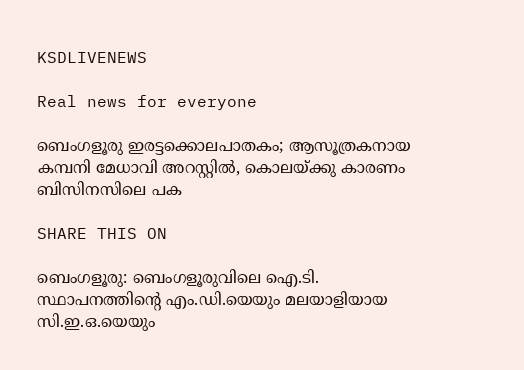KSDLIVENEWS

Real news for everyone

ബെംഗളൂരു ഇരട്ടക്കൊലപാതകം; ആസൂത്രകനായ കമ്പനി മേധാവി അറസ്റ്റില്‍, കൊലയ്ക്കു കാരണം ബിസിനസിലെ പക

SHARE THIS ON

ബെംഗളൂരു: ബെംഗളൂരുവിലെ ഐ.ടി. സ്ഥാപനത്തിന്റെ എം.ഡി.യെയും മലയാളിയായ സി.ഇ.ഒ.യെയും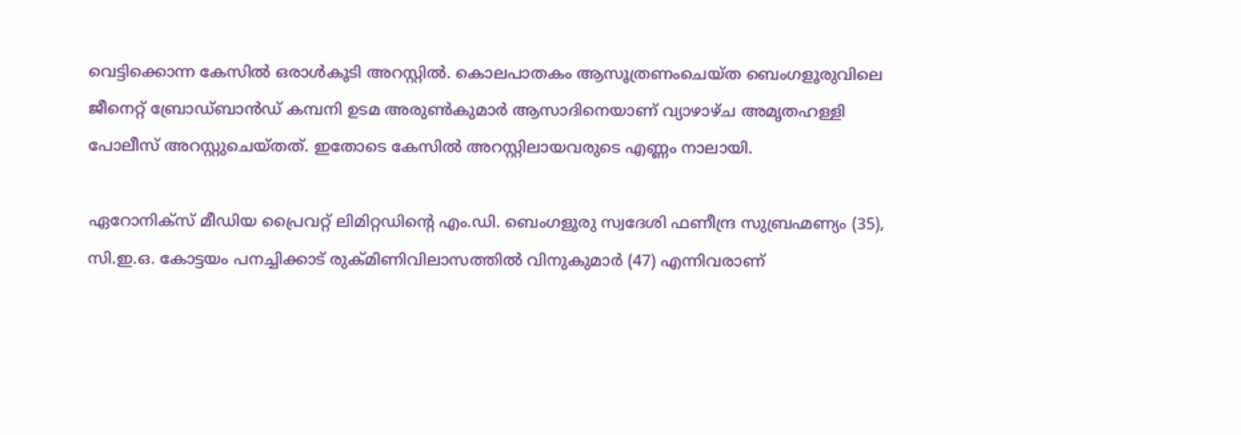വെട്ടിക്കൊന്ന കേസിൽ ഒരാൾകൂടി അറസ്റ്റിൽ. കൊലപാതകം ആസൂത്രണംചെയ്ത ബെംഗളൂരുവിലെ ജീനെറ്റ് ബ്രോഡ്ബാൻഡ് കമ്പനി ഉടമ അരുൺകുമാർ ആസാദിനെയാണ് വ്യാഴാഴ്ച അമൃതഹള്ളി പോലീസ് അറസ്റ്റുചെയ്തത്. ഇതോടെ കേസിൽ അറസ്റ്റിലായവരുടെ എണ്ണം നാലായി.

ഏറോനിക്‌സ് മീഡിയ പ്രൈവറ്റ് ലിമിറ്റഡിന്റെ എം.ഡി. ബെംഗളൂരു സ്വദേശി ഫണീന്ദ്ര സുബ്രഹ്മണ്യം (35), സി.ഇ.ഒ. കോട്ടയം പനച്ചിക്കാട് രുക്‌മിണിവിലാസത്തിൽ വിനുകുമാർ (47) എന്നിവരാണ്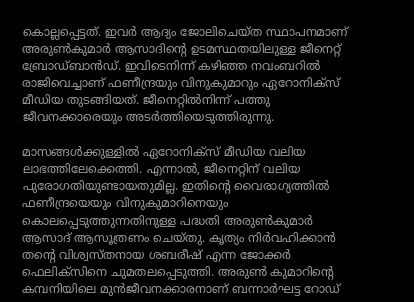കൊല്ലപ്പെട്ടത്. ഇവർ ആദ്യം ജോലിചെയ്ത സ്ഥാപനമാണ് അരുൺകുമാർ ആസാദിന്റെ ഉടമസ്ഥതയിലുള്ള ജീനെറ്റ് ബ്രോഡ്ബാൻഡ്. ഇവിടെനിന്ന് കഴിഞ്ഞ നവംബറിൽ രാജിവെച്ചാണ് ഫണീന്ദ്രയും വിനുകുമാറും ഏറോനിക്‌സ് മീഡിയ തുടങ്ങിയത്. ജീനെറ്റിൽനിന്ന് പത്തു ജീവനക്കാരെയും അടർത്തിയെടുത്തിരുന്നു.

മാസങ്ങൾക്കുള്ളിൽ ഏറോനിക്‌സ് മീഡിയ വലിയ ലാഭത്തിലേക്കെത്തി. എന്നാൽ, ജീനെറ്റിന് വലിയ പുരോഗതിയുണ്ടായതുമില്ല. ഇതിന്റെ വൈരാഗ്യത്തിൽ ഫണീന്ദ്രയെയും വിനുകുമാറിനെയും കൊലപ്പെടുത്തുന്നതിനുള്ള പദ്ധതി അരുൺകുമാർ ആസാദ് ആസൂത്രണം ചെയ്തു. കൃത്യം നിർവഹിക്കാൻ തന്റെ വിശ്വസ്തനായ ശബരീഷ് എന്ന ജോക്കർ ഫെലിക്സിനെ ചുമതലപ്പെടുത്തി. അരുൺ കുമാറിന്റെ കമ്പനിയിലെ മുൻജീവനക്കാരനാണ് ബന്നാർഘട്ട റോഡ്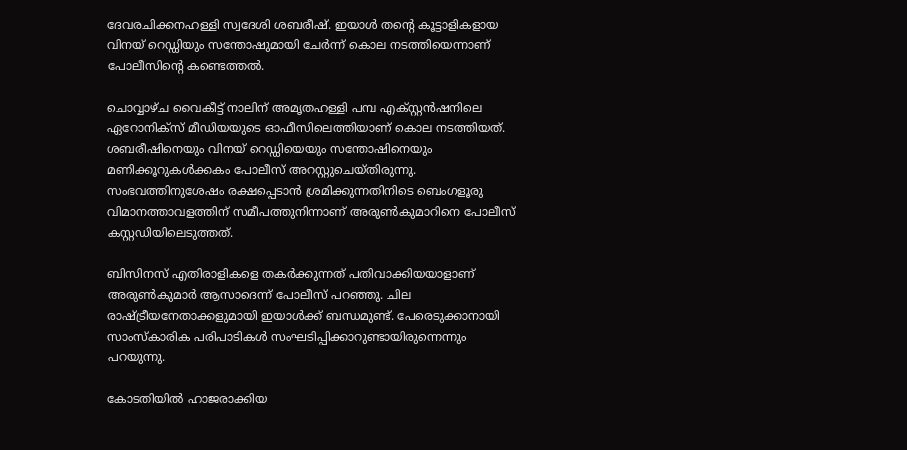ദേവരചിക്കനഹള്ളി സ്വദേശി ശബരീഷ്. ഇയാൾ തന്റെ കൂട്ടാളികളായ വിനയ് റെഡ്ഡിയും സന്തോഷുമായി ചേർന്ന് കൊല നടത്തിയെന്നാണ് പോലീസിന്റെ കണ്ടെത്തൽ.

ചൊവ്വാഴ്ച വൈകീട്ട് നാലിന് അമൃതഹള്ളി പമ്പ എക്സ്റ്റൻഷനിലെ ഏറോനിക്‌സ് മീഡിയയുടെ ഓഫീസിലെത്തിയാണ് കൊല നടത്തിയത്. ശബരീഷിനെയും വിനയ് റെഡ്ഡിയെയും സന്തോഷിനെയും മണിക്കൂറുകൾക്കകം പോലീസ് അറസ്റ്റുചെയ്തിരുന്നു. സംഭവത്തിനുശേഷം രക്ഷപ്പെടാൻ ശ്രമിക്കുന്നതിനിടെ ബെംഗളൂരു വിമാനത്താവളത്തിന് സമീപത്തുനിന്നാണ് അരുൺകുമാറിനെ പോലീസ് കസ്റ്റഡിയിലെടുത്തത്.

ബിസിനസ് എതിരാളികളെ തകർക്കുന്നത് പതിവാക്കിയയാളാണ് അരുൺകുമാർ ആസാദെന്ന് പോലീസ് പറഞ്ഞു. ചില രാഷ്ട്രീയനേതാക്കളുമായി ഇയാൾക്ക് ബന്ധമുണ്ട്. പേരെടുക്കാനായി സാംസ്കാരിക പരിപാടികൾ സംഘടിപ്പിക്കാറുണ്ടായിരുന്നെന്നും പറയുന്നു.

കോടതിയിൽ ഹാജരാക്കിയ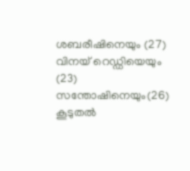ശബരീഷിനെയും (27) വിനയ് റെഡ്ഡിയെയും (23) സന്തോഷിനെയും(26) കൂടുതൽ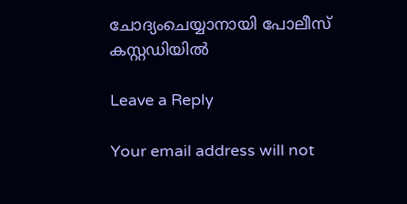ചോദ്യംചെയ്യാനായി പോലീസ് കസ്റ്റഡിയിൽ

Leave a Reply

Your email address will not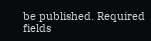be published. Required fields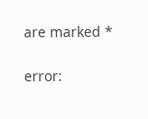are marked *

error: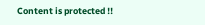Content is protected !!